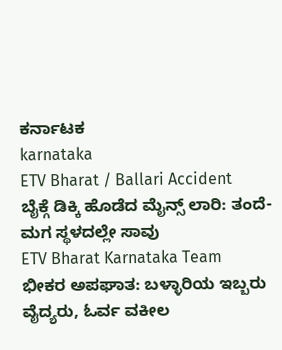ಕರ್ನಾಟಕ
karnataka
ETV Bharat / Ballari Accident
ಬೈಕ್ಗೆ ಡಿಕ್ಕಿ ಹೊಡೆದ ಮೈನ್ಸ್ ಲಾರಿ: ತಂದೆ-ಮಗ ಸ್ಥಳದಲ್ಲೇ ಸಾವು
ETV Bharat Karnataka Team
ಭೀಕರ ಅಪಘಾತ: ಬಳ್ಳಾರಿಯ ಇಬ್ಬರು ವೈದ್ಯರು, ಓರ್ವ ವಕೀಲ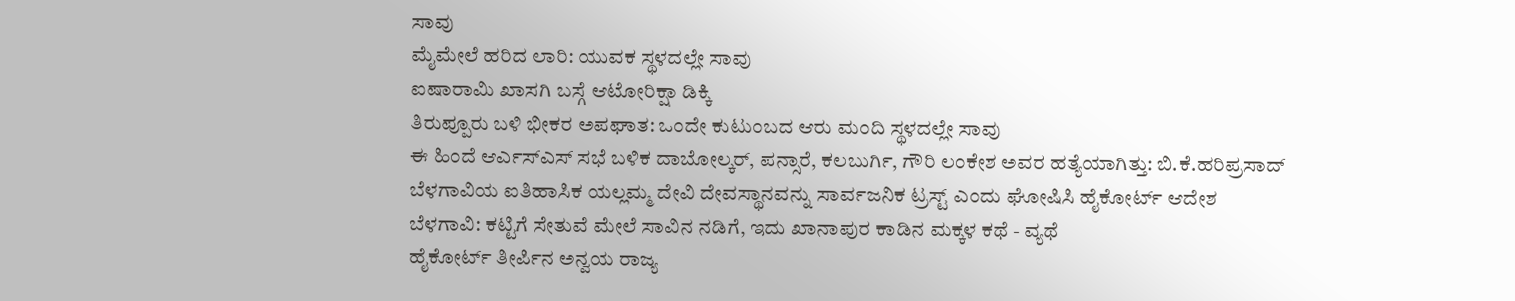ಸಾವು
ಮೈಮೇಲೆ ಹರಿದ ಲಾರಿ: ಯುವಕ ಸ್ಥಳದಲ್ಲೇ ಸಾವು
ಐಷಾರಾಮಿ ಖಾಸಗಿ ಬಸ್ಗೆ ಆಟೋರಿಕ್ಷಾ ಡಿಕ್ಕಿ
ತಿರುಪ್ಪೂರು ಬಳಿ ಭೀಕರ ಅಪಘಾತ: ಒಂದೇ ಕುಟುಂಬದ ಆರು ಮಂದಿ ಸ್ಥಳದಲ್ಲೇ ಸಾವು
ಈ ಹಿಂದೆ ಆರ್ಎಸ್ಎಸ್ ಸಭೆ ಬಳಿಕ ದಾಬೋಲ್ಕರ್, ಪನ್ಸಾರೆ, ಕಲಬುರ್ಗಿ, ಗೌರಿ ಲಂಕೇಶ ಅವರ ಹತ್ಯೆಯಾಗಿತ್ತು: ಬಿ.ಕೆ.ಹರಿಪ್ರಸಾದ್
ಬೆಳಗಾವಿಯ ಐತಿಹಾಸಿಕ ಯಲ್ಲಮ್ಮ ದೇವಿ ದೇವಸ್ಥಾನವನ್ನು ಸಾರ್ವಜನಿಕ ಟ್ರಸ್ಟ್ ಎಂದು ಘೋಷಿಸಿ ಹೈಕೋರ್ಟ್ ಆದೇಶ
ಬೆಳಗಾವಿ: ಕಟ್ಟಿಗೆ ಸೇತುವೆ ಮೇಲೆ ಸಾವಿನ ನಡಿಗೆ, ಇದು ಖಾನಾಪುರ ಕಾಡಿನ ಮಕ್ಕಳ ಕಥೆ - ವ್ಯಥೆ
ಹೈಕೋರ್ಟ್ ತೀರ್ಪಿನ ಅನ್ವಯ ರಾಜ್ಯ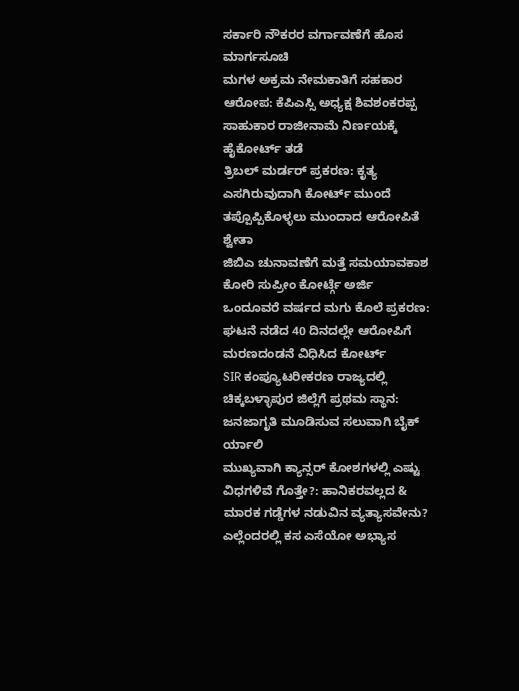ಸರ್ಕಾರಿ ನೌಕರರ ವರ್ಗಾವಣೆಗೆ ಹೊಸ ಮಾರ್ಗಸೂಚಿ
ಮಗಳ ಅಕ್ರಮ ನೇಮಕಾತಿಗೆ ಸಹಕಾರ ಆರೋಪ: ಕೆಪಿಎಸ್ಸಿ ಅಧ್ಯಕ್ಷ ಶಿವಶಂಕರಪ್ಪ ಸಾಹುಕಾರ ರಾಜೀನಾಮೆ ನಿರ್ಣಯಕ್ಕೆ ಹೈಕೋರ್ಟ್ ತಡೆ
ತ್ರಿಬಲ್ ಮರ್ಡರ್ ಪ್ರಕರಣ: ಕೃತ್ಯ ಎಸಗಿರುವುದಾಗಿ ಕೋರ್ಟ್ ಮುಂದೆ ತಪ್ಪೊಪ್ಪಿಕೊಳ್ಳಲು ಮುಂದಾದ ಆರೋಪಿತೆ ಶ್ವೇತಾ
ಜಿಬಿಎ ಚುನಾವಣೆಗೆ ಮತ್ತೆ ಸಮಯಾವಕಾಶ ಕೋರಿ ಸುಪ್ರೀಂ ಕೋರ್ಟ್ಗೆ ಅರ್ಜಿ
ಒಂದೂವರೆ ವರ್ಷದ ಮಗು ಕೊಲೆ ಪ್ರಕರಣ: ಘಟನೆ ನಡೆದ 40 ದಿನದಲ್ಲೇ ಆರೋಪಿಗೆ ಮರಣದಂಡನೆ ವಿಧಿಸಿದ ಕೋರ್ಟ್
SIR ಕಂಪ್ಯೂಟರೀಕರಣ ರಾಜ್ಯದಲ್ಲಿ ಚಿಕ್ಕಬಳ್ಳಾಪುರ ಜಿಲ್ಲೆಗೆ ಪ್ರಥಮ ಸ್ಥಾನ: ಜನಜಾಗೃತಿ ಮೂಡಿಸುವ ಸಲುವಾಗಿ ಬೈಕ್ ರ್ಯಾಲಿ
ಮುಖ್ಯವಾಗಿ ಕ್ಯಾನ್ಸರ್ ಕೋಶಗಳಲ್ಲಿ ಎಷ್ಟು ವಿಧಗಳಿವೆ ಗೊತ್ತೇ?: ಹಾನಿಕರವಲ್ಲದ & ಮಾರಕ ಗಡ್ಡೆಗಳ ನಡುವಿನ ವ್ಯತ್ಯಾಸವೇನು?
ಎಲ್ಲೆಂದರಲ್ಲಿ ಕಸ ಎಸೆಯೋ ಅಭ್ಯಾಸ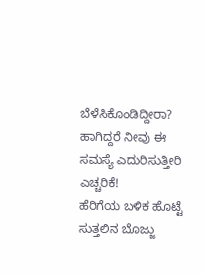ಬೆಳೆಸಿಕೊಂಡಿದ್ದೀರಾ? ಹಾಗಿದ್ದರೆ ನೀವು ಈ ಸಮಸ್ಯೆ ಎದುರಿಸುತ್ತೀರಿ ಎಚ್ಚರಿಕೆ!
ಹೆರಿಗೆಯ ಬಳಿಕ ಹೊಟ್ಟೆ ಸುತ್ತಲಿನ ಬೊಜ್ಜು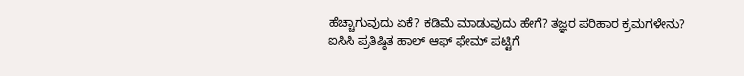ಹೆಚ್ಚಾಗುವುದು ಏಕೆ? ಕಡಿಮೆ ಮಾಡುವುದು ಹೇಗೆ? ತಜ್ಞರ ಪರಿಹಾರ ಕ್ರಮಗಳೇನು?
ಐಸಿಸಿ ಪ್ರತಿಷ್ಠಿತ ಹಾಲ್ ಆಫ್ ಫೇಮ್ ಪಟ್ಟಿಗೆ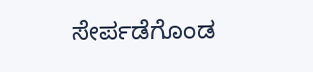ಸೇರ್ಪಡೆಗೊಂಡ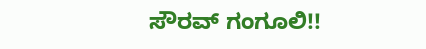ಸೌರವ್ ಗಂಗೂಲಿ!!